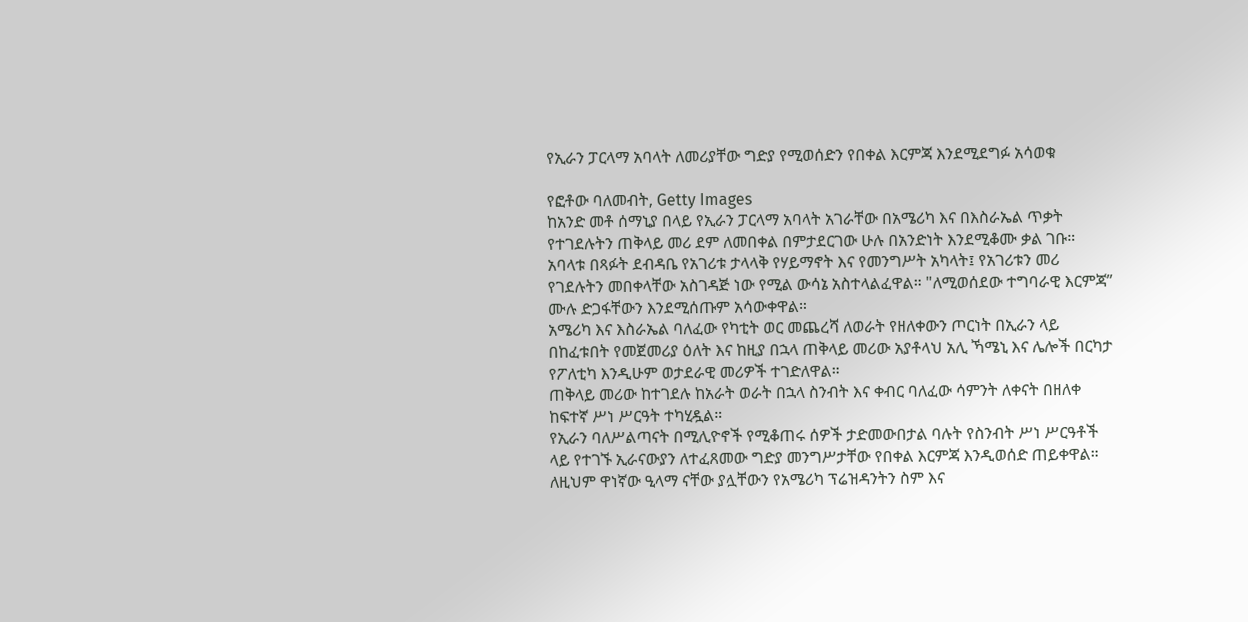የኢራን ፓርላማ አባላት ለመሪያቸው ግድያ የሚወሰድን የበቀል እርምጃ እንደሚደግፉ አሳወቁ

የፎቶው ባለመብት, Getty Images
ከአንድ መቶ ሰማኒያ በላይ የኢራን ፓርላማ አባላት አገራቸው በአሜሪካ እና በእስራኤል ጥቃት የተገደሉትን ጠቅላይ መሪ ደም ለመበቀል በምታደርገው ሁሉ በአንድነት እንደሚቆሙ ቃል ገቡ።
አባላቱ በጻፉት ደብዳቤ የአገሪቱ ታላላቅ የሃይማኖት እና የመንግሥት አካላት፤ የአገሪቱን መሪ የገደሉትን መበቀላቸው አስገዳጅ ነው የሚል ውሳኔ አስተላልፈዋል። "ለሚወሰደው ተግባራዊ እርምጃ” ሙሉ ድጋፋቸውን እንደሚሰጡም አሳውቀዋል።
አሜሪካ እና እስራኤል ባለፈው የካቲት ወር መጨረሻ ለወራት የዘለቀውን ጦርነት በኢራን ላይ በከፈቱበት የመጀመሪያ ዕለት እና ከዚያ በኋላ ጠቅላይ መሪው አያቶላህ አሊ ኻሜኒ እና ሌሎች በርካታ የፖለቲካ እንዲሁም ወታደራዊ መሪዎች ተገድለዋል።
ጠቅላይ መሪው ከተገደሉ ከአራት ወራት በኋላ ስንብት እና ቀብር ባለፈው ሳምንት ለቀናት በዘለቀ ከፍተኛ ሥነ ሥርዓት ተካሂዷል።
የኢራን ባለሥልጣናት በሚሊዮኖች የሚቆጠሩ ሰዎች ታድመውበታል ባሉት የስንብት ሥነ ሥርዓቶች ላይ የተገኙ ኢራናውያን ለተፈጸመው ግድያ መንግሥታቸው የበቀል እርምጃ እንዲወሰድ ጠይቀዋል።
ለዚህም ዋነኛው ዒላማ ናቸው ያሏቸውን የአሜሪካ ፕሬዝዳንትን ስም እና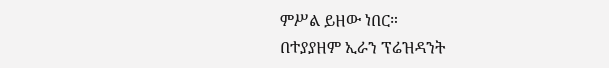ምሥል ይዘው ነበር።
በተያያዘም ኢራን ፕሬዝዳንት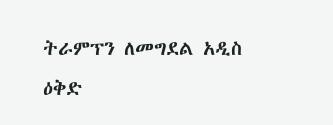ትራምፕን ለመግደል አዲስ ዕቅድ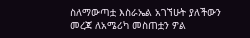ስለማውጣቷ እስራኤል አገኘሁት ያለችውን መረጃ ለአሜሪካ መስጠቷን ዎል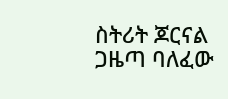ስትሪት ጆርናል ጋዜጣ ባለፈው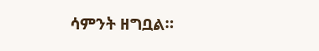ሳምንት ዘግቧል።